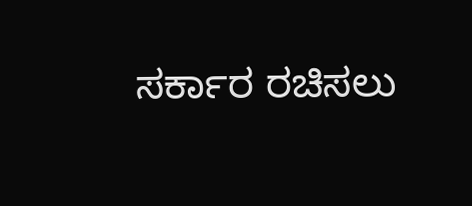ಸರ್ಕಾರ ರಚಿಸಲು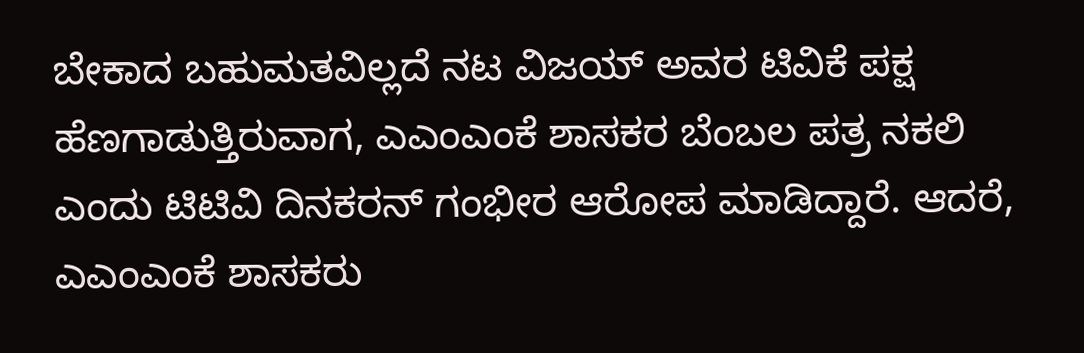ಬೇಕಾದ ಬಹುಮತವಿಲ್ಲದೆ ನಟ ವಿಜಯ್ ಅವರ ಟಿವಿಕೆ ಪಕ್ಷ ಹೆಣಗಾಡುತ್ತಿರುವಾಗ, ಎಎಂಎಂಕೆ ಶಾಸಕರ ಬೆಂಬಲ ಪತ್ರ ನಕಲಿ ಎಂದು ಟಿಟಿವಿ ದಿನಕರನ್ ಗಂಭೀರ ಆರೋಪ ಮಾಡಿದ್ದಾರೆ. ಆದರೆ, ಎಎಂಎಂಕೆ ಶಾಸಕರು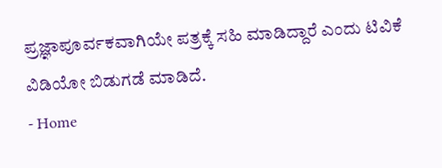ಪ್ರಜ್ಞಾಪೂರ್ವಕವಾಗಿಯೇ ಪತ್ರಕ್ಕೆ ಸಹಿ ಮಾಡಿದ್ದಾರೆ ಎಂದು ಟಿವಿಕೆ ವಿಡಿಯೋ ಬಿಡುಗಡೆ ಮಾಡಿದೆ.
- Home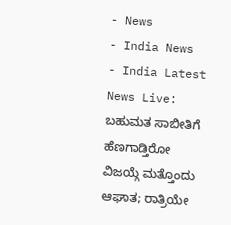- News
- India News
- India Latest News Live: ಬಹುಮತ ಸಾಬೀತಿಗೆ ಹೆಣಗಾಡ್ತಿರೋ ವಿಜಯ್ಗೆ ಮತ್ತೊಂದು ಆಘಾತ; ರಾತ್ರಿಯೇ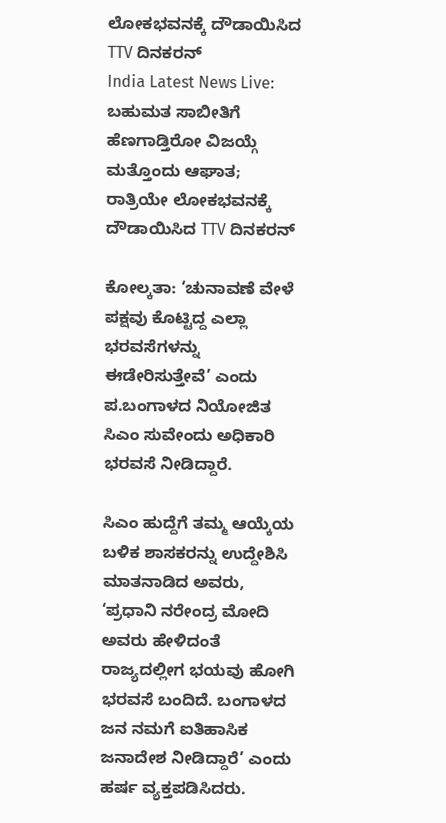ಲೋಕಭವನಕ್ಕೆ ದೌಡಾಯಿಸಿದ TTV ದಿನಕರನ್
India Latest News Live: ಬಹುಮತ ಸಾಬೀತಿಗೆ ಹೆಣಗಾಡ್ತಿರೋ ವಿಜಯ್ಗೆ ಮತ್ತೊಂದು ಆಘಾತ; ರಾತ್ರಿಯೇ ಲೋಕಭವನಕ್ಕೆ ದೌಡಾಯಿಸಿದ TTV ದಿನಕರನ್

ಕೋಲ್ಕತಾ: ‘ಚುನಾವಣೆ ವೇಳೆ ಪಕ್ಷವು ಕೊಟ್ಟಿದ್ದ ಎಲ್ಲಾ ಭರವಸೆಗಳನ್ನು ಈಡೇರಿಸುತ್ತೇವೆ’ ಎಂದು ಪ.ಬಂಗಾಳದ ನಿಯೋಜಿತ ಸಿಎಂ ಸುವೇಂದು ಅಧಿಕಾರಿ ಭರವಸೆ ನೀಡಿದ್ದಾರೆ.

ಸಿಎಂ ಹುದ್ದೆಗೆ ತಮ್ಮ ಆಯ್ಕೆಯ ಬಳಿಕ ಶಾಸಕರನ್ನು ಉದ್ದೇಶಿಸಿ ಮಾತನಾಡಿದ ಅವರು, ‘ಪ್ರಧಾನಿ ನರೇಂದ್ರ ಮೋದಿ ಅವರು ಹೇಳಿದಂತೆ ರಾಜ್ಯದಲ್ಲೀಗ ಭಯವು ಹೋಗಿ ಭರವಸೆ ಬಂದಿದೆ. ಬಂಗಾಳದ ಜನ ನಮಗೆ ಐತಿಹಾಸಿಕ ಜನಾದೇಶ ನೀಡಿದ್ದಾರೆ’ ಎಂದು ಹರ್ಷ ವ್ಯಕ್ತಪಡಿಸಿದರು.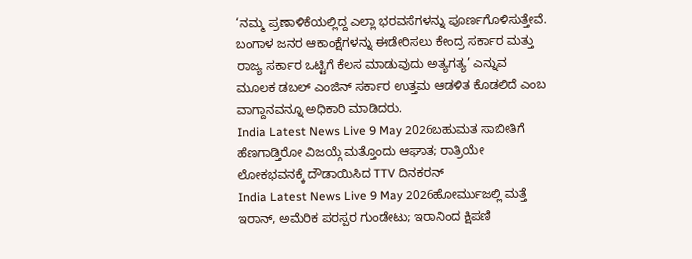‘ನಮ್ಮ ಪ್ರಣಾಳಿಕೆಯಲ್ಲಿದ್ದ ಎಲ್ಲಾ ಭರವಸೆಗಳನ್ನು ಪೂರ್ಣಗೊಳಿಸುತ್ತೇವೆ. ಬಂಗಾಳ ಜನರ ಆಕಾಂಕ್ಷೆಗಳನ್ನು ಈಡೇರಿಸಲು ಕೇಂದ್ರ ಸರ್ಕಾರ ಮತ್ತು ರಾಜ್ಯ ಸರ್ಕಾರ ಒಟ್ಟಿಗೆ ಕೆಲಸ ಮಾಡುವುದು ಅತ್ಯಗತ್ಯ’ ಎನ್ನುವ ಮೂಲಕ ಡಬಲ್ ಎಂಜಿನ್ ಸರ್ಕಾರ ಉತ್ತಮ ಆಡಳಿತ ಕೊಡಲಿದೆ ಎಂಬ ವಾಗ್ದಾನವನ್ನೂ ಅಧಿಕಾರಿ ಮಾಡಿದರು.
India Latest News Live 9 May 2026ಬಹುಮತ ಸಾಬೀತಿಗೆ ಹೆಣಗಾಡ್ತಿರೋ ವಿಜಯ್ಗೆ ಮತ್ತೊಂದು ಆಘಾತ; ರಾತ್ರಿಯೇ ಲೋಕಭವನಕ್ಕೆ ದೌಡಾಯಿಸಿದ TTV ದಿನಕರನ್
India Latest News Live 9 May 2026ಹೋರ್ಮುಜಲ್ಲಿ ಮತ್ತೆ ಇರಾನ್, ಅಮೆರಿಕ ಪರಸ್ಪರ ಗುಂಡೇಟು; ಇರಾನಿಂದ ಕ್ಷಿಪಣಿ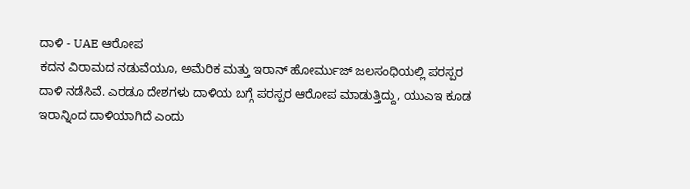ದಾಳಿ - UAE ಆರೋಪ
ಕದನ ವಿರಾಮದ ನಡುವೆಯೂ, ಅಮೆರಿಕ ಮತ್ತು ಇರಾನ್ ಹೋರ್ಮುಜ್ ಜಲಸಂಧಿಯಲ್ಲಿ ಪರಸ್ಪರ ದಾಳಿ ನಡೆಸಿವೆ. ಎರಡೂ ದೇಶಗಳು ದಾಳಿಯ ಬಗ್ಗೆ ಪರಸ್ಪರ ಆರೋಪ ಮಾಡುತ್ತಿದ್ದು, ಯುಎಇ ಕೂಡ ಇರಾನ್ನಿಂದ ದಾಳಿಯಾಗಿದೆ ಎಂದು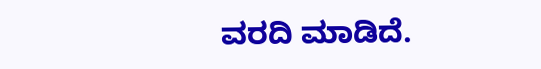ವರದಿ ಮಾಡಿದೆ.